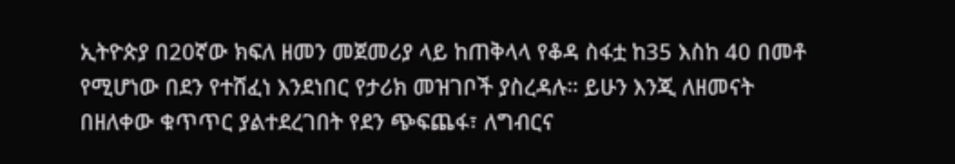ኢትዮጵያ በ20ኛው ክፍለ ዘመን መጀመሪያ ላይ ከጠቅላላ የቆዳ ስፋቷ ከ35 እስከ 40 በመቶ የሚሆነው በደን የተሸፈነ እንደነበር የታሪክ መዝገቦች ያስረዳሉ። ይሁን እንጂ ለዘመናት በዘለቀው ቁጥጥር ያልተደረገበት የደን ጭፍጨፋ፣ ለግብርና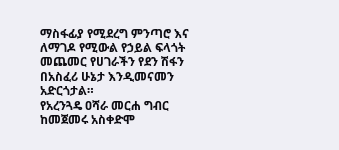ማስፋፊያ የሚደረግ ምንጣሮ እና ለማገዶ የሚውል የኃይል ፍላጎት መጨመር የሀገራችን የደን ሽፋን በአስፈሪ ሁኔታ እንዲመናመን አድርጎታል።
የአረንጓዴ ዐሻራ መርሐ ግብር ከመጀመሩ አስቀድሞ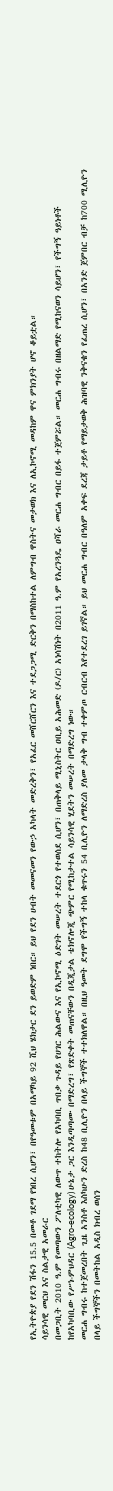የኢትዮጵያ የደን ሽፋን 15.5 በመቶ ገደማ የነበረ ሲሆን፣ በየዓመቱም በአማካይ 92 ሺህ ሄክታር ደን ይወድም ነበር። ይህ የደን ሀብት መመናመን የውኃ አካላት መድረቅን፣ የአፈር መሸርሸርን እና ተደጋጋሚ ድርቅን በማስከተል ለምግብ ዋስትና መታወክ እና ለኢኮኖሚ መዳከም ዋና ምክንያት ሆኖ ቆይቷል።
ሳይንሳዊ መርህ እና ስልታዊ አመራር
በመጋቢት 2010 ዓ.ም የመጣውን ፖለቲካዊ ለውጥ ተከትሎ የአካባቢ ጥበቃ ጉዳይ የሀገር ሕልውና እና የኢኮኖሚ ዕድገት መሠረት ተደርጎ የተወሰደ ሲሆን፣ በጠቅላይ ሚኒስትር ዐቢይ አሕመድ (ዶ/ር) አነሳሽነት በ2011 ዓ.ም የአረንጓዴ ዐሻራ መርሐ ግብር በይፋ ተጀምሯል። መርሐ ግብሩ በዘልማድ የሚከናወን ሳይሆን፣ የችግኝ ዓይነቶች ከየአካባቢው የሥነ-ምህዳር (Agro-ecology) ሁኔታ ጋር እንዲጣጣሙ በማድረግ፣ የጽድቀት መጠናቸውን በዲጂታል ቴክኖሎጂ ጭምር የሚከታተል ሳይንሳዊ ሂደትን መሠረት በማድረግ ነው።
መርሐ ግብሩ ከተጀመረበት ጊዜ አንስቶ እስካሁን ድረስ ከ48 ቢሊዮን በላይ ችግኞች ተተክለዋል። በዚህ ዓመት ደግሞ የችግኝ ተከላ ቁጥሩን 54 ቢሊዮን ለማድረስ ያለመ ታላቅ ግብ ተቀምጦ ርብርብ እየተደረገ ይገኛል። ይህ መርሐ ግብር በዓለም አቀፍ ደረጃ ታይቶ የማይታወቅ ሕዝባዊ ንቅናቄን የፈጠረ ሲሆን፣ በአንድ ጀምበር ብቻ ከ700 ሚሊዮን በላይ ችግኞችን በመትከል አዲስ ክብረ ወሰን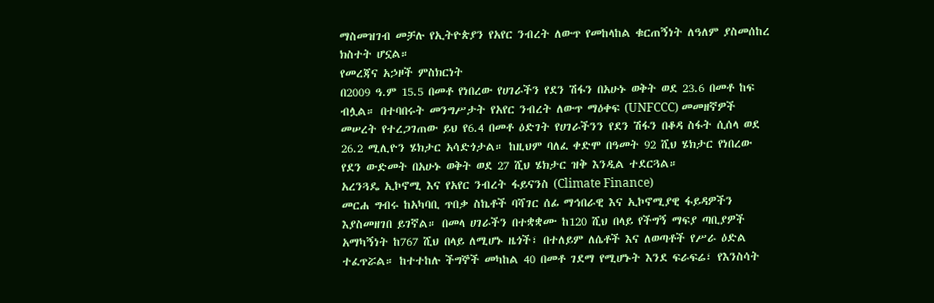ማስመዝገብ መቻሉ የኢትዮጵያን የአየር ንብረት ለውጥ የመከላከል ቁርጠኝነት ለዓለም ያስመሰከረ ክስተት ሆኗል።
የመረጃና አኃዞች ምስክርነት
በ2009 ዓ.ም 15.5 በመቶ የነበረው የሀገራችን የደን ሽፋን በአሁኑ ወቅት ወደ 23.6 በመቶ ከፍ ብሏል። በተባበሩት መንግሥታት የአየር ንብረት ለውጥ ማዕቀፍ (UNFCCC) መመዘኛዎች መሠረት የተረጋገጠው ይህ የ6.4 በመቶ ዕድገት የሀገራችንን የደን ሽፋን በቆዳ ስፋት ሲሰላ ወደ 26.2 ሚሊዮን ሄክታር አሳድጎታል። ከዚህም ባለፈ ቀድሞ በዓመት 92 ሺህ ሄክታር የነበረው የደን ውድመት በአሁኑ ወቅት ወደ 27 ሺህ ሄክታር ዝቅ እንዲል ተደርጓል።
አረንጓዴ ኢኮኖሚ እና የአየር ንብረት ፋይናንስ (Climate Finance)
መርሐ ግብሩ ከአካባቢ ጥበቃ ስኬቶች ባሻገር ሰፊ ማኅበራዊ እና ኢኮኖሚያዊ ፋይዳዎችን እያስመዘገበ ይገኛል። በመላ ሀገራችን በተቋቋሙ ከ120 ሺህ በላይ የችግኝ ማፍያ ጣቢያዎች አማካኝነት ከ767 ሺህ በላይ ለሚሆኑ ዜጎች፣ በተለይም ለሴቶች እና ለወጣቶች የሥራ ዕድል ተፈጥሯል። ከተተከሉ ችግኞች መካከል 40 በመቶ ገደማ የሚሆኑት እንደ ፍራፍሬ፣ የእንስሳት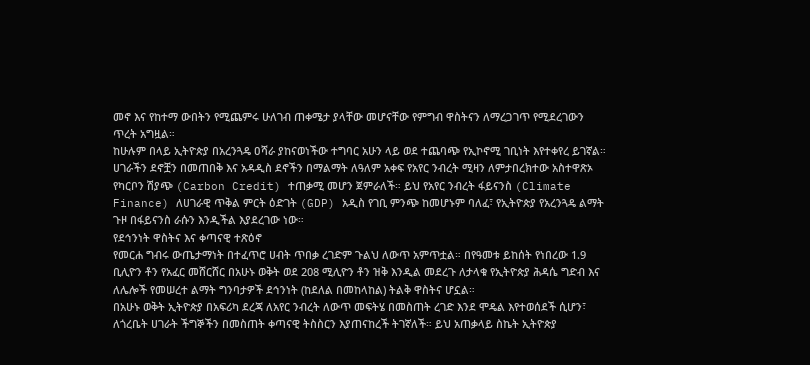መኖ እና የከተማ ውበትን የሚጨምሩ ሁለገብ ጠቀሜታ ያላቸው መሆናቸው የምግብ ዋስትናን ለማረጋገጥ የሚደረገውን ጥረት አግዟል።
ከሁሉም በላይ ኢትዮጵያ በአረንጓዴ ዐሻራ ያከናወነችው ተግባር አሁን ላይ ወደ ተጨባጭ የኢኮኖሚ ገቢነት እየተቀየረ ይገኛል። ሀገራችን ደኖቿን በመጠበቅ እና አዳዲስ ደኖችን በማልማት ለዓለም አቀፍ የአየር ንብረት ሚዛን ለምታበረክተው አስተዋጽኦ የካርቦን ሽያጭ (Carbon Credit) ተጠቃሚ መሆን ጀምራለች። ይህ የአየር ንብረት ፋይናንስ (Climate Finance) ለሀገራዊ ጥቅል ምርት ዕድገት (GDP) አዲስ የገቢ ምንጭ ከመሆኑም ባለፈ፣ የኢትዮጵያ የአረንጓዴ ልማት ጉዞ በፋይናንስ ራሱን እንዲችል እያደረገው ነው።
የደኅንነት ዋስትና እና ቀጣናዊ ተጽዕኖ
የመርሐ ግብሩ ውጤታማነት በተፈጥሮ ሀብት ጥበቃ ረገድም ጉልህ ለውጥ አምጥቷል። በየዓመቱ ይከሰት የነበረው 1.9 ቢሊዮን ቶን የአፈር መሸርሸር በአሁኑ ወቅት ወደ 208 ሚሊዮን ቶን ዝቅ እንዲል መደረጉ ለታላቁ የኢትዮጵያ ሕዳሴ ግድብ እና ለሌሎች የመሠረተ ልማት ግንባታዎች ደኅንነት (ከደለል በመከላከል) ትልቅ ዋስትና ሆኗል።
በአሁኑ ወቅት ኢትዮጵያ በአፍሪካ ደረጃ ለአየር ንብረት ለውጥ መፍትሄ በመስጠት ረገድ እንደ ሞዴል እየተወሰደች ሲሆን፣ ለጎረቤት ሀገራት ችግኞችን በመስጠት ቀጣናዊ ትስስርን እያጠናከረች ትገኛለች። ይህ አጠቃላይ ስኬት ኢትዮጵያ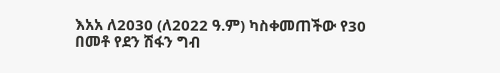እአአ ለ2030 (ለ2022 ዓ.ም) ካስቀመጠችው የ30 በመቶ የደን ሽፋን ግብ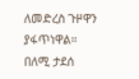ለመድረስ ጉዞዋን ያፋጥነዋል።
በለሚ ታደሰ